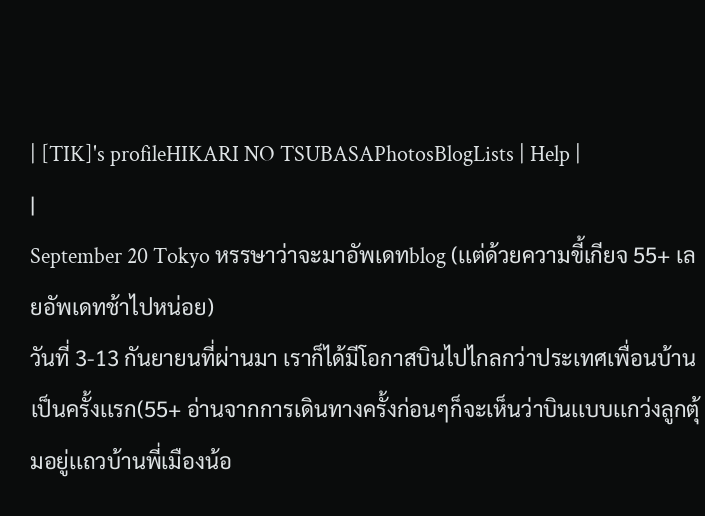| [TIK]'s profileHIKARI NO TSUBASAPhotosBlogLists | Help |
|
September 20 Tokyo หรรษาว่าจะมาอัพเดทblog (เเต่ด้วยความขี้เกียจ 55+ เลยอัพเดทช้าไปหน่อย)
วันที่ 3-13 กันยายนที่ผ่านมา เราก็ได้มีโอกาสบินไปไกลกว่าประเทศเพื่อนบ้านเป็นครั้งเเรก(55+ อ่านจากการเดินทางครั้งก่อนๆก็จะเห็นว่าบินเเบบเเกว่งลูกตุ้มอยู่เเถวบ้านพี่เมืองน้อ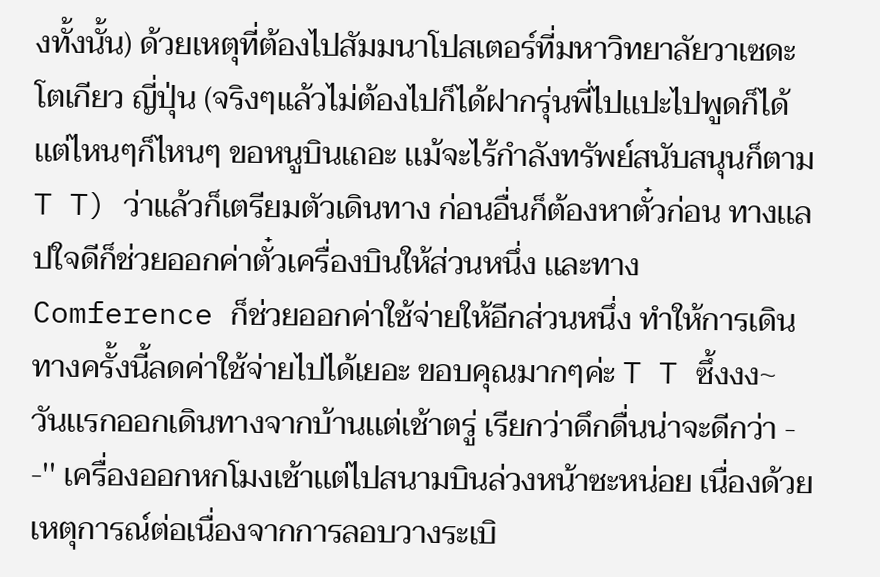งทั้งนั้น) ด้วยเหตุที่ต้องไปสัมมนาโปสเตอร์ที่มหาวิทยาลัยวาเซดะ โตเกียว ญี่ปุ่น (จริงๆเเล้วไม่ต้องไปก็ได้ฝากรุ่นพี่ไปเเปะไปพูดก็ได้ เเต่ไหนๆก็ไหนๆ ขอหนูบินเถอะ เเม้จะไร้กำลังทรัพย์สนับสนุนก็ตาม T T) ว่าเเล้วก็เตรียมตัวเดินทาง ก่อนอื่นก็ต้องหาตั๋วก่อน ทางเเลปใจดีก็ช่วยออกค่าตั๋วเครื่องบินให้ส่วนหนึ่ง เเละทางComference ก็ช่วยออกค่าใช้จ่ายให้อีกส่วนหนึ่ง ทำให้การเดินทางครั้งนี้ลดค่าใช้จ่ายไปได้เยอะ ขอบคุณมากๆค่ะ T T ซึ้งงง~
วันเเรกออกเดินทางจากบ้านเเต่เช้าตรู่ เรียกว่าดึกดื่นน่าจะดีกว่า - -'' เครื่องออกหกโมงเช้าเเต่ไปสนามบินล่วงหน้าซะหน่อย เนื่องด้วยเหตุการณ์ต่อเนื่องจากการลอบวางระเบิ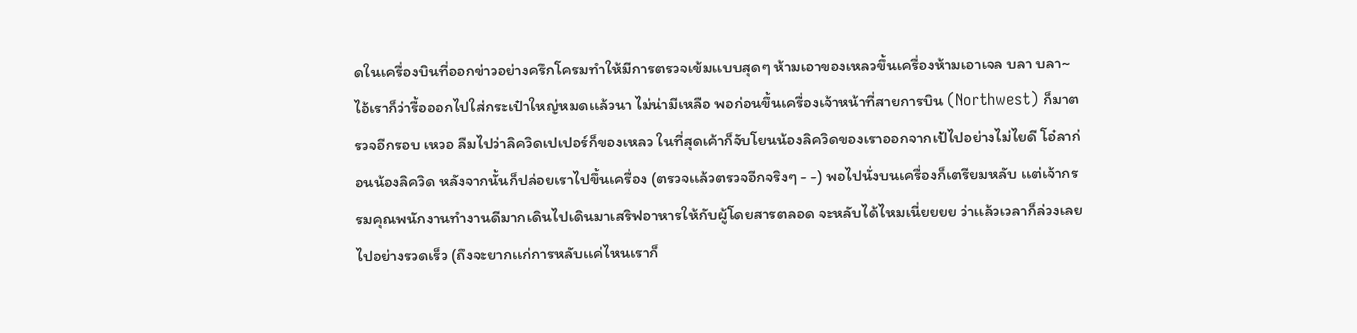ดในเครื่องบินที่ออกข่าวอย่างครึกโครมทำให้มีการตรวจเข้มเเบบสุดๆ ห้ามเอาของเหลวขึ้นเครื่องห้ามเอาเจล บลา บลา~ ไอ้เราก็ว่ารื้อออกไปใส่กระเป๋าใหญ่หมดเเล้วนา ไม่น่ามีเหลือ พอก่อนขึ้นเครื่องเจ้าหน้าที่สายการบิน (Northwest) ก็มาตรวจอีกรอบ เหวอ ลืมไปว่าลิควิดเปเปอร์ก็ของเหลว ในที่สุดเค้าก็จับโยนน้องลิควิดของเราออกจากเป้ไปอย่างไม่ไยดี โอ๋ลาก่อนน้องลิควิด หลังจากนั้นก็ปล่อยเราไปขึ้นเครื่อง (ตรวจเเล้วตรวจอีกจริงๆ - -) พอไปนั่งบนเครื่องก็เตรียมหลับ เเต่เจ้ากรรมคุณพนักงานทำงานดีมากเดินไปเดินมาเสริฟอาหารให้กับผู้โดยสารตลอด จะหลับได้ไหมเนี่ยยยย ว่าเเล้วเวลาก็ล่วงเลยไปอย่างรวดเร็ว (ถึงจะยากเเก่การหลับเเค่ไหนเราก็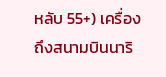หลับ 55+) เครื่องถึงสนามบินนาริ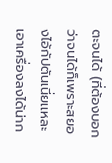ตะจนได้ (ที่ต้องบอกว่าจนได้ก็เพราะสยองไอ้กัปตันเนี่ยเเหละเอาเครื่องลงได้น่าก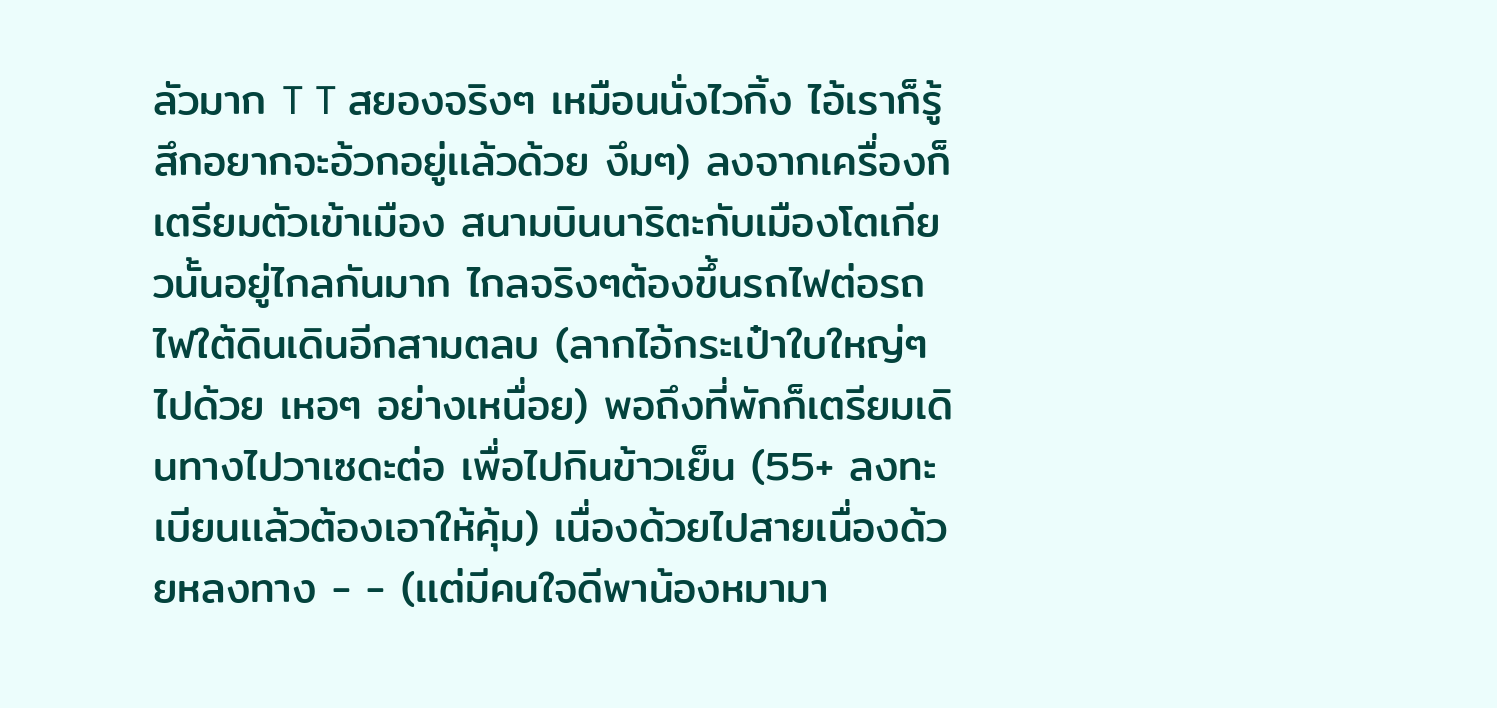ลัวมาก T T สยองจริงๆ เหมือนนั่งไวกิ้ง ไอ้เราก็รู้สึกอยากจะอ้วกอยู่เเล้วด้วย งึมๆ) ลงจากเครื่องก็เตรียมตัวเข้าเมือง สนามบินนาริตะกับเมืองโตเกียวนั้นอยู่ไกลกันมาก ไกลจริงๆต้องขึ้นรถไฟต่อรถไฟใต้ดินเดินอีกสามตลบ (ลากไอ้กระเป๋าใบใหญ่ๆไปด้วย เหอๆ อย่างเหนื่อย) พอถึงที่พักก็เตรียมเดินทางไปวาเซดะต่อ เพื่อไปกินข้าวเย็น (55+ ลงทะเบียนเเล้วต้องเอาให้คุ้ม) เนื่องด้วยไปสายเนื่องด้วยหลงทาง - - (เเต่มีคนใจดีพาน้องหมามา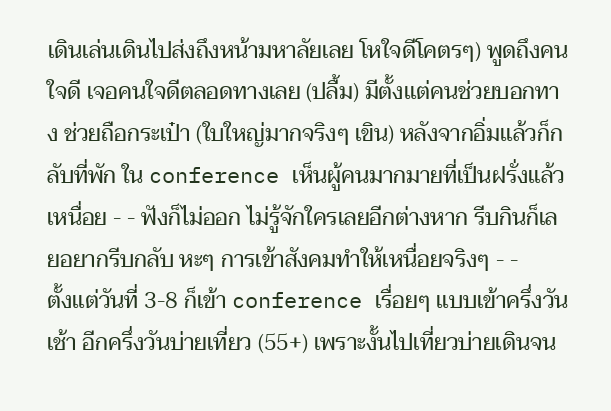เดินเล่นเดินไปส่งถึงหน้ามหาลัยเลย โหใจดีโคตรๆ) พูดถึงคนใจดี เจอคนใจดีตลอดทางเลย (ปลื้ม) มีตั้งเเต่คนช่วยบอกทาง ช่วยถือกระเป๋า (ใบใหญ่มากจริงๆ เขิน) หลังจากอิ่มเเล้วก็กลับที่พัก ใน conference เห็นผู้คนมากมายที่เป็นฝรั่งเเล้วเหนื่อย - - ฟังก็ไม่ออก ไม่รู้จักใครเลยอีกต่างหาก รีบกินก็เลยอยากรีบกลับ หะๆ การเข้าสังคมทำให้เหนื่อยจริงๆ - -
ตั้งเเต่วันที่ 3-8 ก็เข้า conference เรื่อยๆ เเบบเข้าครึ่งวันเช้า อีกครึ่งวันบ่ายเที่ยว (55+) เพราะงั้นไปเที่ยวบ่ายเดินจน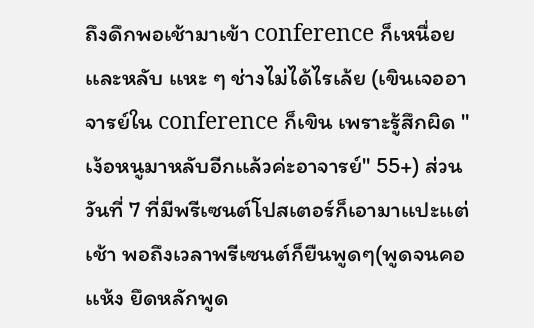ถึงดึกพอเช้ามาเข้า conference ก็เหนื่อยเเละหลับ เเหะ ๆ ช่างไม่ได้ไรเล้ย (เขินเจออาจารย์ใน conference ก็เขิน เพราะรู้สึกผิด "เง้อหนูมาหลับอีกเเล้วค่ะอาจารย์" 55+) ส่วนวันที่ 7 ที่มีพรีเซนต์โปสเตอร์ก็เอามาเเปะเเต่เช้า พอถึงเวลาพรีเซนต์ก็ยืนพูดๆ(พูดจนคอเเห้ง ยึดหลักพูด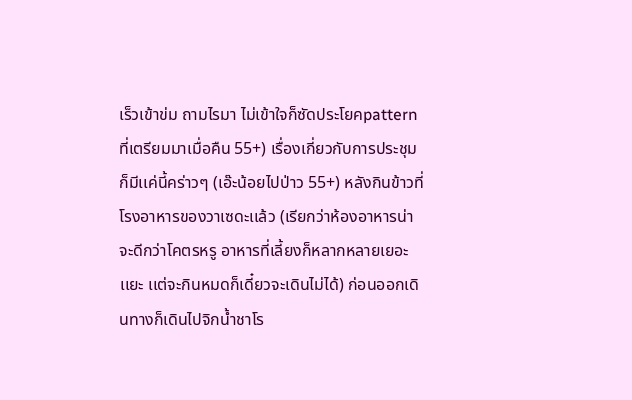เร็วเข้าข่ม ถามไรมา ไม่เข้าใจก็ซัดประโยคpatternที่เตรียมมาเมื่อคืน 55+) เรื่องเกี่ยวกับการประชุมก็มีเเค่นี้คร่าวๆ (เอ๊ะน้อยไปป่าว 55+) หลังกินข้าวที่โรงอาหารของวาเซดะเเล้ว (เรียกว่าห้องอาหารน่าจะดีกว่าโคตรหรู อาหารที่เลี้ยงก็หลากหลายเยอะเเยะ เเต่จะกินหมดก็เดี๋ยวจะเดินไม่ได้) ก่อนออกเดินทางก็เดินไปจิกน้ำชาโร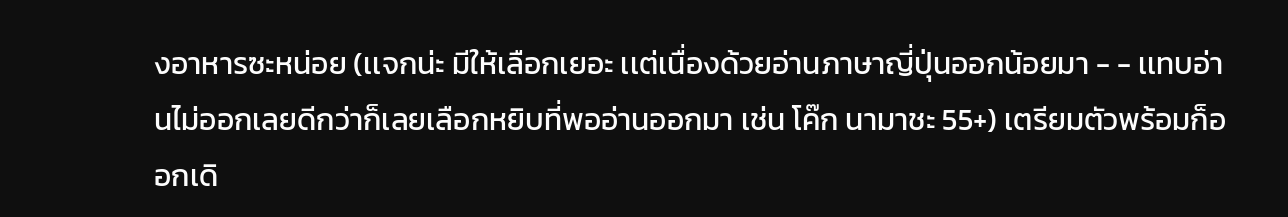งอาหารซะหน่อย (เเจกน่ะ มีให้เลือกเยอะ เเต่เนื่องด้วยอ่านภาษาญี่ปุ่นออกน้อยมา - - เเทบอ่านไม่ออกเลยดีกว่าก็เลยเลือกหยิบที่พออ่านออกมา เช่น โค๊ก นามาชะ 55+) เตรียมตัวพร้อมก็ออกเดิ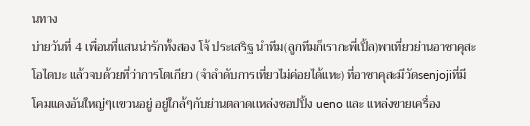นทาง
บ่ายวันที่ 4 เพื่อนที่เเสนน่ารักทั้งสอง โจ้ ประเสริฐ นำทีม(ลูกทีมก็เรากะพี่เปิ้ล)พาเที่ยวย่านอาซาคุสะ โอไดบะ เเล้วจบด้วยที่ว่าการโตเกียว (จำลำดับการเที่ยวไม่ค่อยได้เเหะ) ที่อาซาคุสะมีวัดsenjojiที่มีโคมเเดงอันใหญ่ๆเเขวนอยู่ อยู่ใกล้ๆกับย่านตลาดเเหล่งชอปปิ้ง ueno เเละ เเหล่งขายเครื่อง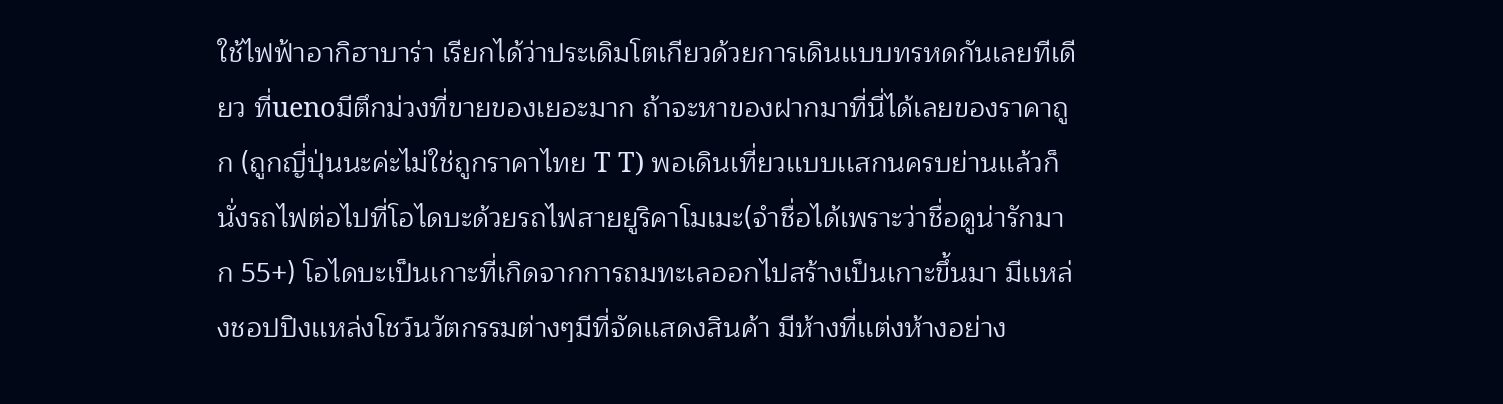ใช้ไฟฟ้าอากิฮาบาร่า เรียกได้ว่าประเดิมโตเกียวด้วยการเดินเเบบทรหดกันเลยทีเดียว ที่uenoมีตึกม่วงที่ขายของเยอะมาก ถ้าจะหาของฝากมาที่นี่ได้เลยของราคาถูก (ถูกญี่ปุ่นนะค่ะไม่ใช่ถูกราคาไทย T T) พอเดินเที่ยวเเบบเเสกนครบย่านเเล้วก็นั่งรถไฟต่อไปที่โอไดบะด้วยรถไฟสายยูริคาโมเมะ(จำชื่อได้เพราะว่าชื่อดูน่ารักมาก 55+) โอไดบะเป็นเกาะที่เกิดจากการถมทะเลออกไปสร้างเป็นเกาะขึ้นมา มีเเหล่งชอปปิงเเหล่งโชว์นวัตกรรมต่างๆมีที่จัดเเสดงสินค้า มีห้างที่เเต่งห้างอย่าง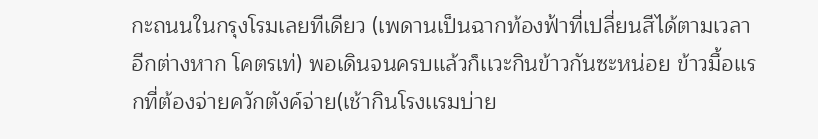กะถนนในกรุงโรมเลยทีเดียว (เพดานเป็นฉากท้องฟ้าที่เปลี่ยนสีได้ตามเวลาอีกต่างหาก โคตรเท่) พอเดินจนครบเเล้วก็เเวะกินข้าวกันซะหน่อย ข้าวมื้อเเรกที่ต้องจ่ายควักตังค์จ่าย(เช้ากินโรงเเรมบ่าย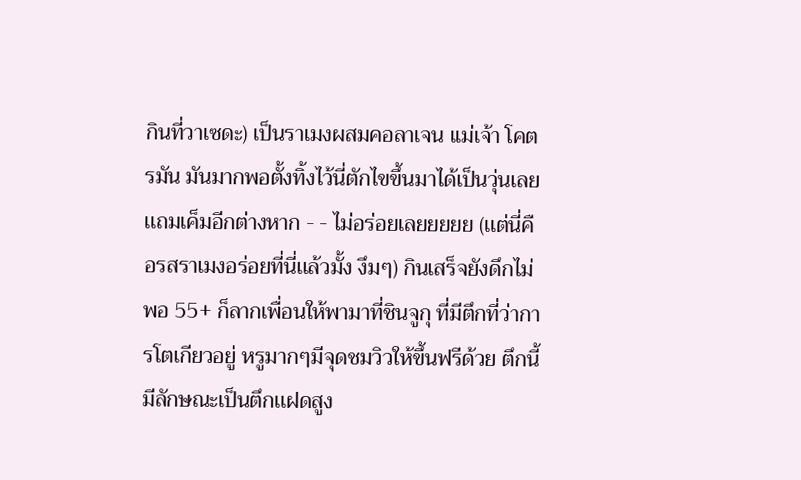กินที่วาเซดะ) เป็นราเมงผสมคอลาเจน เเม่เจ้า โคตรมัน มันมากพอตั้งทิ้งไว้นี่ตักไขขึ้นมาได้เป็นวุ่นเลย เเถมเค็มอีกต่างหาก - - ไม่อร่อยเลยยยยย (เเต่นี่คือรสราเมงอร่อยที่นี่เเล้วมั้ง งึมๆ) กินเสร็จยังดึกไม่พอ 55+ ก็ลากเพื่อนให้พามาที่ชินจูกุ ที่มีตึกที่ว่าการโตเกียวอยู่ หรูมากๆมีจุดชมวิวให้ขึ้นฟรีด้วย ตึกนี้มีลักษณะเป็นตึกเเฝดสูง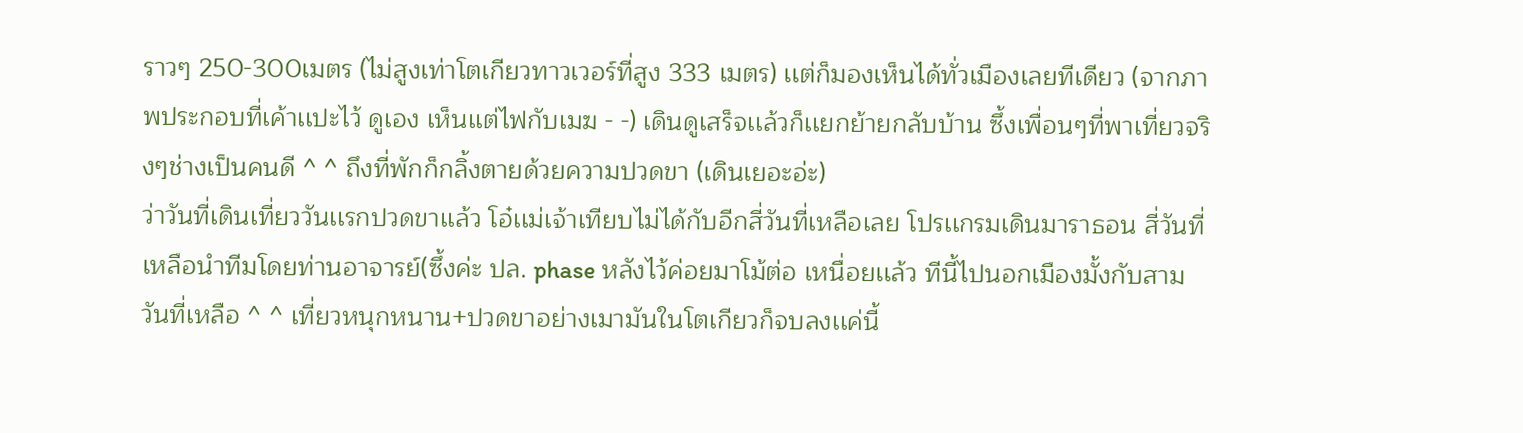ราวๆ 250-300เมตร (ไม่สูงเท่าโตเกียวทาวเวอร์ที่สูง 333 เมตร) เเต่ก็มองเห็นได้ทั่วเมืองเลยทีเดียว (จากภาพประกอบที่เค้าเเปะไว้ ดูเอง เห็นเเต่ไฟกับเมฆ - -) เดินดูเสร็จเเล้วก็เเยกย้ายกลับบ้าน ซึ้งเพื่อนๆที่พาเที่ยวจริงๆช่างเป็นคนดี ^ ^ ถึงที่พักก็กลิ้งตายด้วยความปวดขา (เดินเยอะอ่ะ)
ว่าวันที่เดินเที่ยววันเเรกปวดขาเเล้ว โอ๋เเม่เจ้าเทียบไม่ได้กับอีกสี่วันที่เหลือเลย โปรเเกรมเดินมาราธอน สี่วันที่เหลือนำทีมโดยท่านอาจารย์(ซึ้งค่ะ ปล. phase หลังไว้ค่อยมาโม้ต่อ เหนื่อยเเล้ว ทีนี้ไปนอกเมืองมั้งกับสามวันที่เหลือ ^ ^ เที่ยวหนุกหนาน+ปวดขาอย่างเมามันในโตเกียวก็จบลงเเค่นี้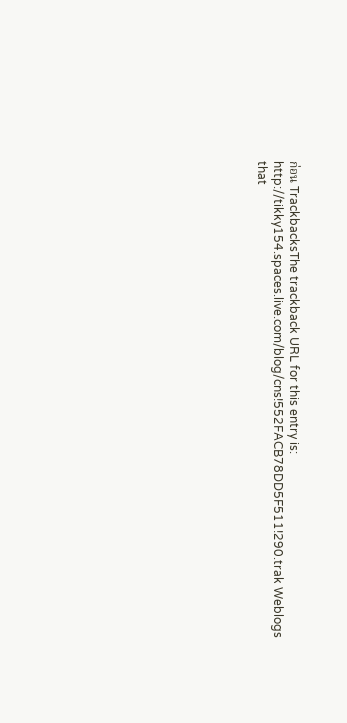ก่อน TrackbacksThe trackback URL for this entry is: http://tikky154.spaces.live.com/blog/cns!552FACB78DD5F511!290.trak Weblogs that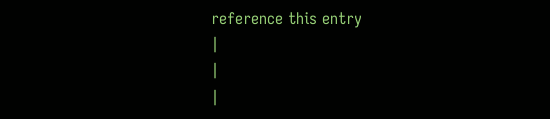reference this entry
|
|
|